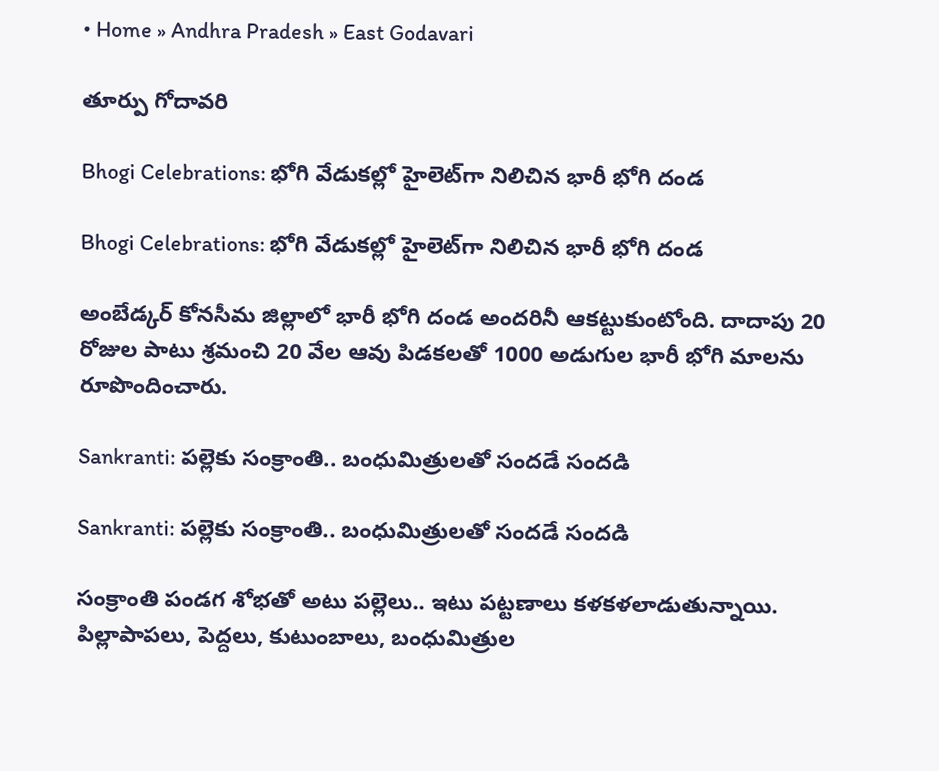• Home » Andhra Pradesh » East Godavari

తూర్పు గోదావరి

Bhogi Celebrations: భోగి వేడుకల్లో హైలెట్‌గా నిలిచిన భారీ భోగి దండ

Bhogi Celebrations: భోగి వేడుకల్లో హైలెట్‌గా నిలిచిన భారీ భోగి దండ

అంబేడ్కర్ కోనసీమ జిల్లాలో భారీ భోగి దండ అందరినీ ఆకట్టుకుంటోంది. దాదాపు 20 రోజుల పాటు శ్రమంచి 20 వేల ఆవు పిడకలతో 1000 అడుగుల భారీ భోగి మాలను రూపొందించారు.

Sankranti: పల్లెకు సంక్రాంతి.. బంధుమిత్రులతో సందడే సందడి

Sankranti: పల్లెకు సంక్రాంతి.. బంధుమిత్రులతో సందడే సందడి

సంక్రాంతి పండగ శోభతో అటు పల్లెలు.. ఇటు పట్టణాలు కళకళలాడుతున్నాయి. పిల్లాపాపలు, పెద్దలు, కుటుంబాలు, బంధుమిత్రుల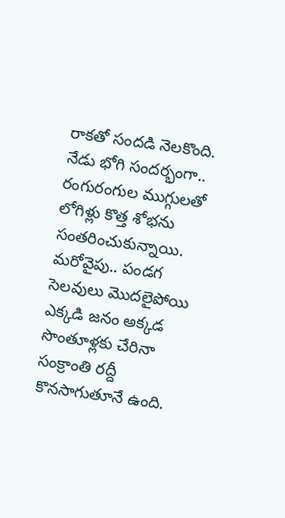రాకతో సందడి నెలకొంది. నేడు భోగి సందర్భంగా.. రంగురంగుల ముగ్గులతో లోగిళ్లు కొత్త శోభను సంతరించుకున్నాయి. మరోవైపు.. పండగ సెలవులు మొదలైపోయి ఎక్కడి జనం అక్కడ సొంతూళ్లకు చేరినా సంక్రాంతి రద్దీ కొనసాగుతూనే ఉంది.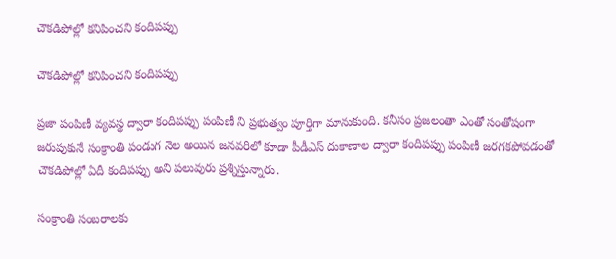చౌకడిపోల్లో కనిపించని కందిపప్పు

చౌకడిపోల్లో కనిపించని కందిపప్పు

ప్రజా పంపిణీ వ్యవస్థ ద్వారా కందిపప్పు పంపిణీ ని ప్రభుత్వం పూర్తిగా మానుకుంది. కనీసం ప్రజలంతా ఎంతో సంతోషంగా జరుపుకునే సంక్రాంతి పండుగ నెల అయిన జనవరిలో కూడా పీడీఎస్‌ దుకాణాల ద్వారా కందిపప్పు పంపిణీ జరగకపోవడంతో చౌకడిపోల్లో ఏదీ కందిపప్పు అని పలువురు ప్రశ్నిస్తున్నారు.

సంక్రాంతి సంబరాలకు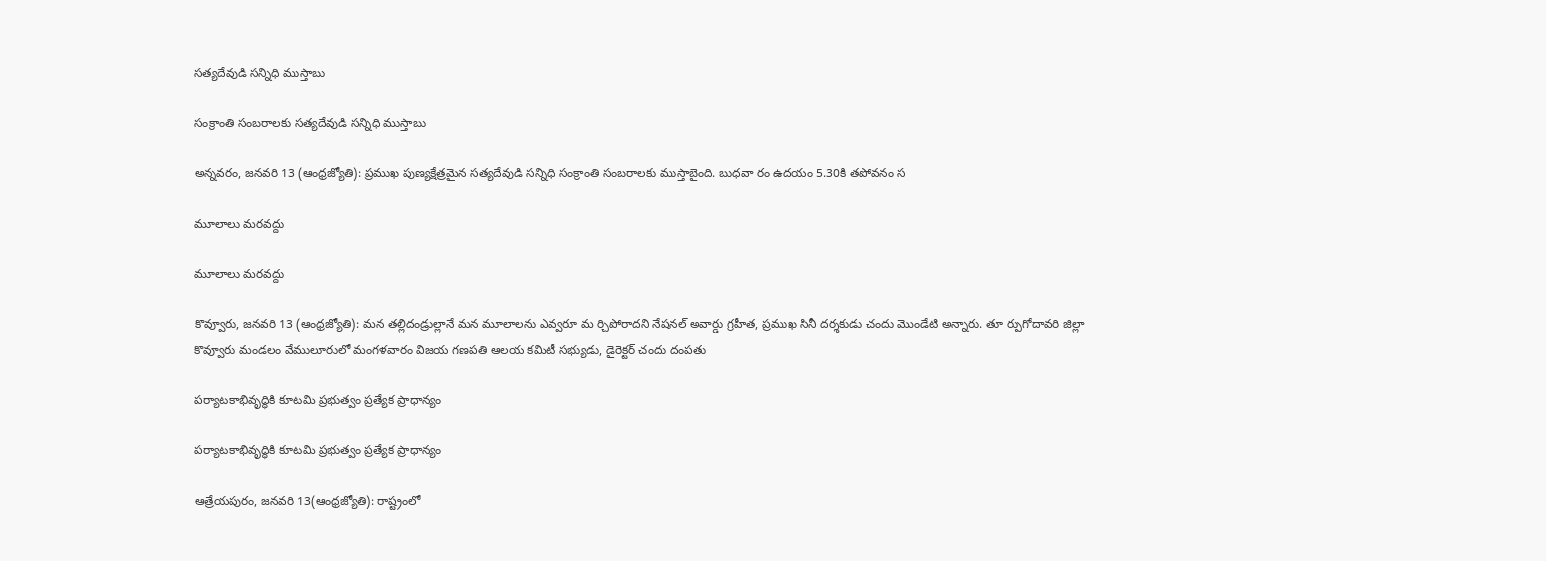సత్యదేవుడి సన్నిధి ముస్తాబు

సంక్రాంతి సంబరాలకు సత్యదేవుడి సన్నిధి ముస్తాబు

అన్నవరం, జనవరి 13 (ఆంధ్రజ్యోతి): ప్రముఖ పుణ్యక్షేత్రమైన సత్యదేవుడి సన్నిధి సంక్రాంతి సంబరాలకు ముస్తాబైంది. బుధవా రం ఉదయం 5.30కి తపోవనం స

మూలాలు మరవద్దు

మూలాలు మరవద్దు

కొవ్వూరు, జనవరి 13 (ఆంధ్రజ్యోతి): మన తల్లిదండ్రుల్లానే మన మూలాలను ఎవ్వరూ మ ర్చిపోరాదని నేషనల్‌ అవార్డు గ్రహీత, ప్రముఖ సినీ దర్శకుడు చందు మొండేటి అన్నారు. తూ ర్పుగోదావరి జిల్లా కొవ్వూరు మండలం వేములూరులో మంగళవారం విజయ గణపతి ఆలయ కమిటీ సభ్యుడు, డైరెక్టర్‌ చందు దంపతు

పర్యాటకాభివృద్ధికి కూటమి ప్రభుత్వం ప్రత్యేక ప్రాధాన్యం

పర్యాటకాభివృద్ధికి కూటమి ప్రభుత్వం ప్రత్యేక ప్రాధాన్యం

ఆత్రేయపురం, జనవరి 13(ఆంధ్రజ్యోతి): రాష్ట్రంలో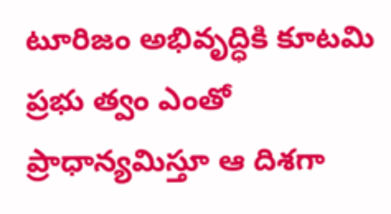టూరిజం అభివృద్ధికి కూటమి ప్రభు త్వం ఎంతో ప్రాధాన్యమిస్తూ ఆ దిశగా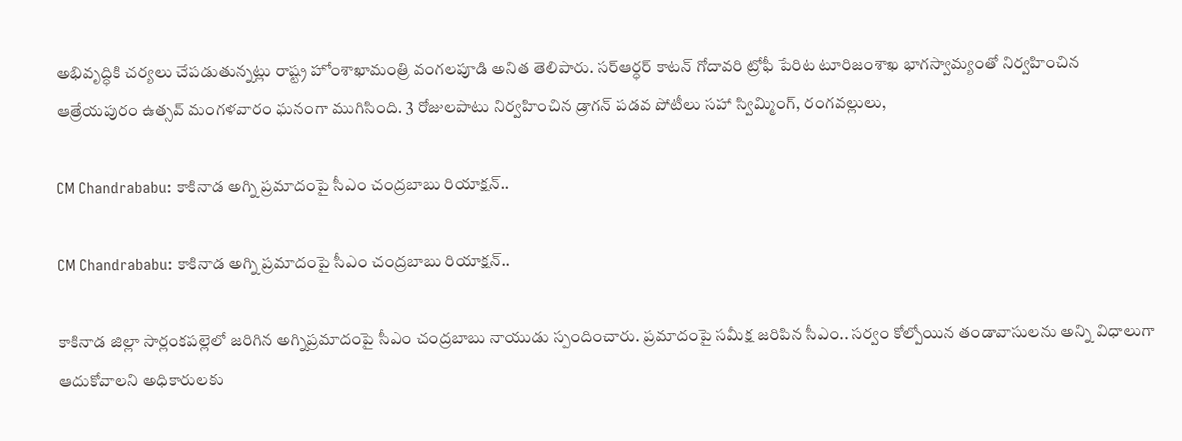అభివృద్ధికి చర్యలు చేపడుతున్నట్లు రాష్ట్ర హోంశాఖామంత్రి వంగలపూడి అనిత తెలిపారు. సర్‌ఆర్ధర్‌ కాటన్‌ గోదావరి ట్రోఫీ పేరిట టూరిజంశాఖ భాగస్వామ్యంతో నిర్వహించిన ఆత్రేయపురం ఉత్సవ్‌ మంగళవారం ఘనంగా ముగిసింది. 3 రోజులపాటు నిర్వహించిన డ్రాగన్‌ పడవ పోటీలు సహా స్విమ్మింగ్‌, రంగవల్లులు,

CM Chandrababu: కాకినాడ అగ్ని ప్రమాదంపై సీఎం చంద్రబాబు రియాక్షన్..

CM Chandrababu: కాకినాడ అగ్ని ప్రమాదంపై సీఎం చంద్రబాబు రియాక్షన్..

కాకినాడ జిల్లా సార్లంకపల్లెలో జరిగిన అగ్నిప్రమాదంపై సీఎం చంద్రబాబు నాయుడు స్పందించారు. ప్రమాదంపై సమీక్ష జరిపిన సీఎం.. సర్వం కోల్పోయిన తండావాసులను అన్ని విధాలుగా ఆదుకోవాలని అధికారులకు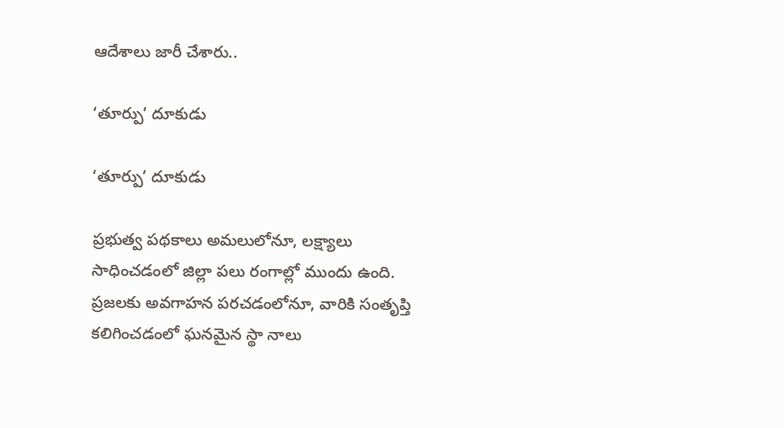ఆదేశాలు జారీ చేశారు..

‘తూర్పు’ దూకుడు

‘తూర్పు’ దూకుడు

ప్రభుత్వ పథకాలు అమలులోనూ, లక్ష్యాలు సాధించడంలో జిల్లా పలు రంగాల్లో ముందు ఉంది. ప్రజలకు అవగాహన పరచడంలోనూ, వారికి సంతృప్తి కలిగించడంలో ఘనమైన స్థా నాలు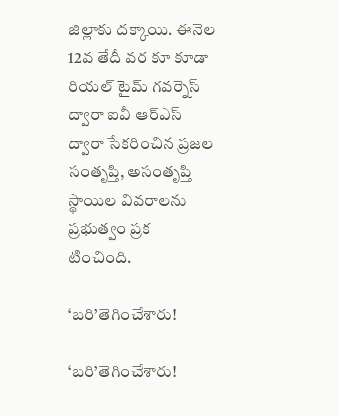జిల్లాకు దక్కాయి. ఈనెల 12వ తేదీ వర కూ కూడా రియల్‌ టైమ్‌ గవర్నెస్‌ ద్వారా ఐవీ ఆర్‌ఎస్‌ ద్వారా సేకరించిన ప్రజల సంతృప్తి, అసంతృప్తి స్థాయిల వివరాలను ప్రభుత్వం ప్రక టించింది.

‘బరి’తెగించేశారు!

‘బరి’తెగించేశారు!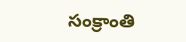సంక్రాంతి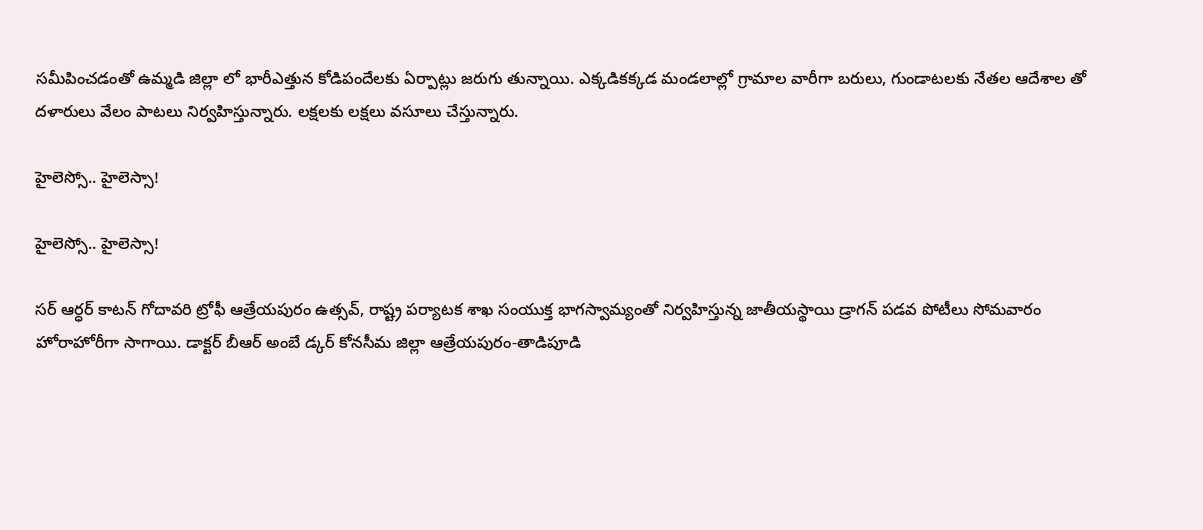సమీపించడంతో ఉమ్మడి జిల్లా లో భారీఎత్తున కోడిపందేలకు ఏర్పాట్లు జరుగు తున్నాయి. ఎక్కడికక్కడ మండలాల్లో గ్రామాల వారీగా బరులు, గుండాటలకు నేతల ఆదేశాల తో దళారులు వేలం పాటలు నిర్వహిస్తున్నారు. లక్షలకు లక్షలు వసూలు చేస్తున్నారు.

హైలెస్సో.. హైలెస్సా!

హైలెస్సో.. హైలెస్సా!

సర్‌ ఆర్ధర్‌ కాటన్‌ గోదావరి ట్రోఫీ ఆత్రేయపురం ఉత్సవ్‌, రాష్ట్ర పర్యాటక శాఖ సంయుక్త భాగస్వామ్యంతో నిర్వహిస్తున్న జాతీయస్థాయి డ్రాగన్‌ పడవ పోటీలు సోమవారం హోరాహోరీగా సాగాయి. డాక్టర్‌ బీఆర్‌ అంబే డ్కర్‌ కోనసీమ జిల్లా ఆత్రేయపురం-తాడిపూడి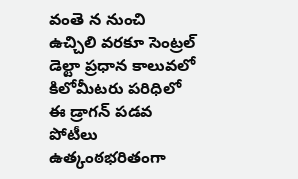వంతె న నుంచి ఉచ్చిలి వరకూ సెంట్రల్‌ డెల్టా ప్రధాన కాలువలో కిలోమీటరు పరిధిలో ఈ డ్రాగన్‌ పడవ పోటీలు ఉత్కంఠభరితంగా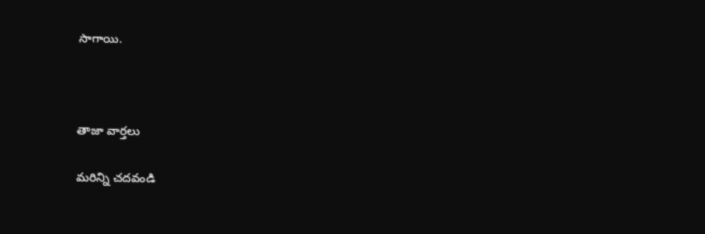సాగాయి.



తాజా వార్తలు

మరిన్ని చదవండి